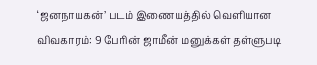‘ஜனநாயகன்’ படம் இணையத்தில் வெளியான விவகாரம்: 9 பேரின் ஜாமீன் மனுக்கள் தள்ளுபடி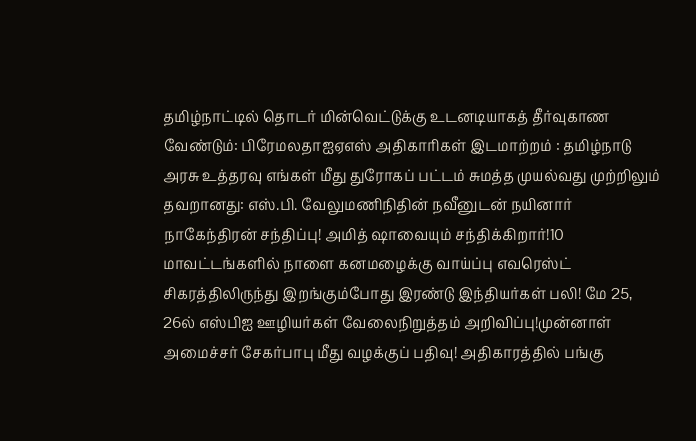தமிழ்நாட்டில் தொடர் மின்வெட்டுக்கு உடனடியாகத் தீர்வுகாண வேண்டும்: பிரேமலதாஐஏஎஸ் அதிகாரிகள் இடமாற்றம் : தமிழ்நாடு அரசு உத்தரவு எங்கள் மீது துரோகப் பட்டம் சுமத்த முயல்வது முற்றிலும் தவறானது: எஸ்.பி. வேலுமணிநிதின் நவீனுடன் நயினார் நாகேந்திரன் சந்திப்பு! அமித் ஷாவையும் சந்திக்கிறார்!10 மாவட்டங்களில் நாளை கனமழைக்கு வாய்ப்பு எவரெஸ்ட் சிகரத்திலிருந்து இறங்கும்போது இரண்டு இந்தியர்கள் பலி! மே 25, 26ல் எஸ்பிஐ ஊழியர்கள் வேலைநிறுத்தம் அறிவிப்பு!முன்னாள் அமைச்சர் சேகர்பாபு மீது வழக்குப் பதிவு! அதிகாரத்தில் பங்கு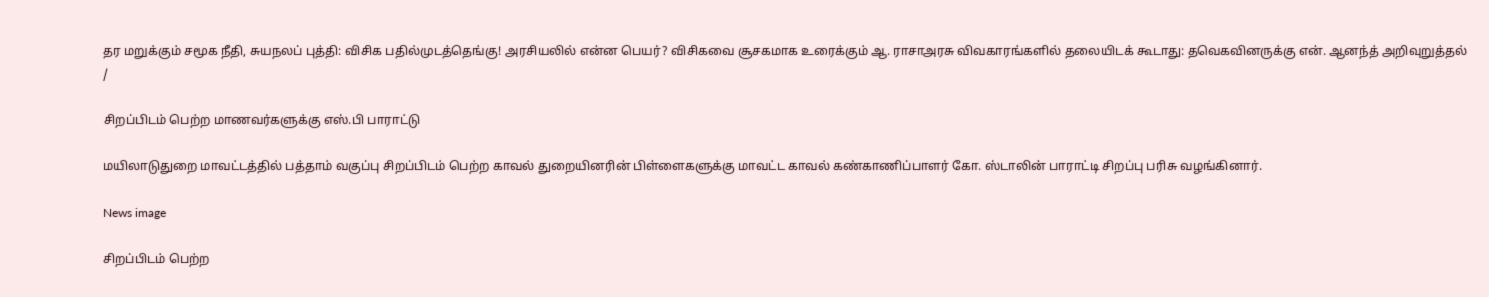தர மறுக்கும் சமூக நீதி, சுயநலப் புத்தி: விசிக பதில்முடத்தெங்கு! அரசியலில் என்ன பெயர்? விசிகவை சூசகமாக உரைக்கும் ஆ. ராசாஅரசு விவகாரங்களில் தலையிடக் கூடாது: தவெகவினருக்கு என். ஆனந்த் அறிவுறுத்தல்
/

சிறப்பிடம் பெற்ற மாணவர்களுக்கு எஸ்.பி பாராட்டு

மயிலாடுதுறை மாவட்டத்தில் பத்தாம் வகுப்பு சிறப்பிடம் பெற்ற காவல் துறையினரின் பிள்ளைகளுக்கு மாவட்ட காவல் கண்காணிப்பாளர் கோ. ஸ்டாலின் பாராட்டி சிறப்பு பரிசு வழங்கினார்.

News image

சிறப்பிடம் பெற்ற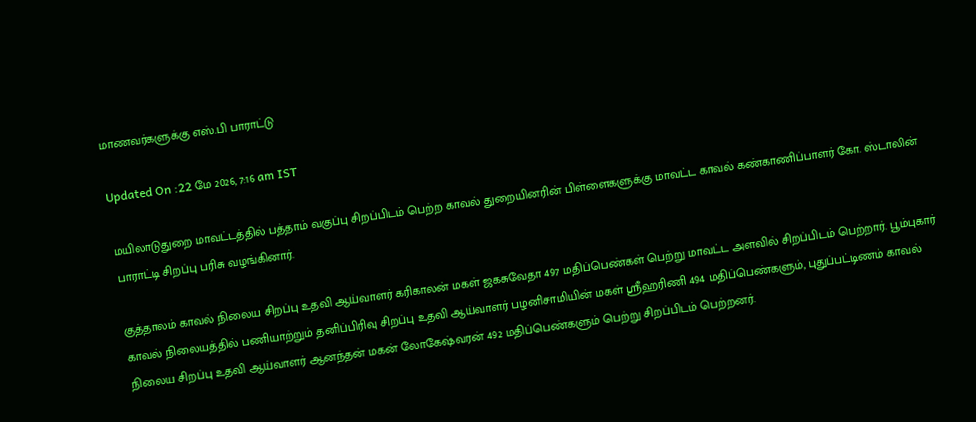மாணவர்களுக்கு எஸ்.பி பாராட்டு

Updated On :22 மே 2026, 7:16 am IST

மயிலாடுதுறை மாவட்டத்தில் பத்தாம் வகுப்பு சிறப்பிடம் பெற்ற காவல் துறையினரின் பிள்ளைகளுக்கு மாவட்ட காவல் கண்காணிப்பாளர் கோ. ஸ்டாலின் பாராட்டி சிறப்பு பரிசு வழங்கினார்.

குத்தாலம் காவல் நிலைய சிறப்பு உதவி ஆய்வாளர் கரிகாலன் மகள் ஜகசுவேதா 497 மதிப்பெண்கள் பெற்று மாவட்ட அளவில் சிறப்பிடம் பெற்றார். பூம்புகார் காவல் நிலையத்தில் பணியாற்றும் தனிப்பிரிவு சிறப்பு உதவி ஆய்வாளர் பழனிசாமியின் மகள் ஸ்ரீஹரிணி 494 மதிப்பெண்களும், புதுப்பட்டிணம் காவல் நிலைய சிறப்பு உதவி ஆய்வாளர் ஆனந்தன் மகன் லோகேஷ்வரன் 492 மதிப்பெண்களும் பெற்று சிறப்பிடம் பெற்றனர்.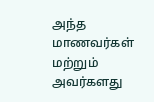அந்த மாணவர்கள் மற்றும் அவர்களது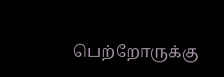பெற்றோருக்கு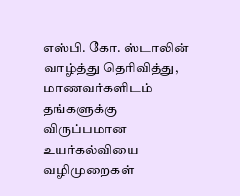எஸ்பி. கோ. ஸ்டாலின் வாழ்த்து தெரிவித்து, மாணவர்களிடம் தங்களுக்கு விருப்பமான உயர்கல்வியை வழிமுறைகள்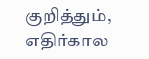குறித்தும், எதிர்கால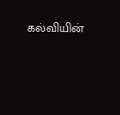கல்வியின்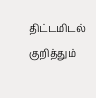திட்டமிடல் குறித்தும்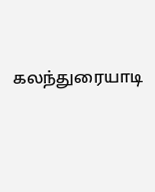கலந்துரையாடி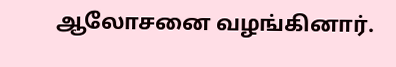ஆலோசனை வழங்கினார்.